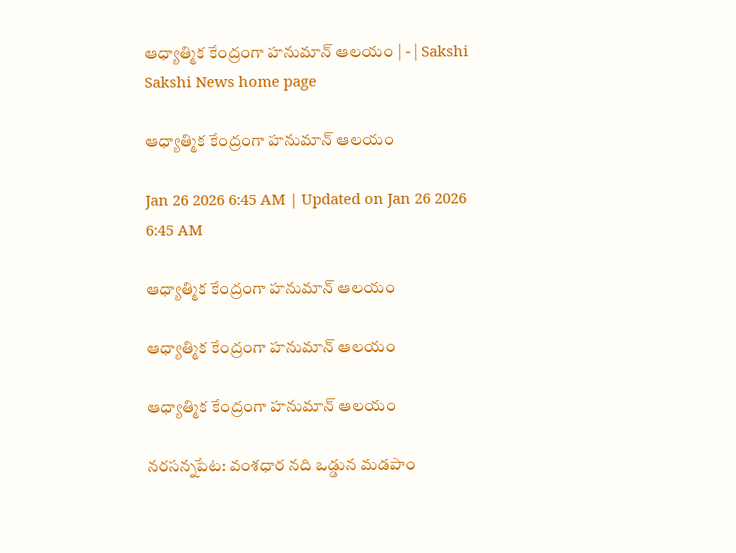ఆధ్యాత్మిక కేంద్రంగా హనుమాన్‌ ఆలయం | - | Sakshi
Sakshi News home page

ఆధ్యాత్మిక కేంద్రంగా హనుమాన్‌ ఆలయం

Jan 26 2026 6:45 AM | Updated on Jan 26 2026 6:45 AM

ఆధ్యాత్మిక కేంద్రంగా హనుమాన్‌ ఆలయం

ఆధ్యాత్మిక కేంద్రంగా హనుమాన్‌ ఆలయం

ఆధ్యాత్మిక కేంద్రంగా హనుమాన్‌ ఆలయం

నరసన్నపేట: వంశధార నది ఒడ్డున మడపాం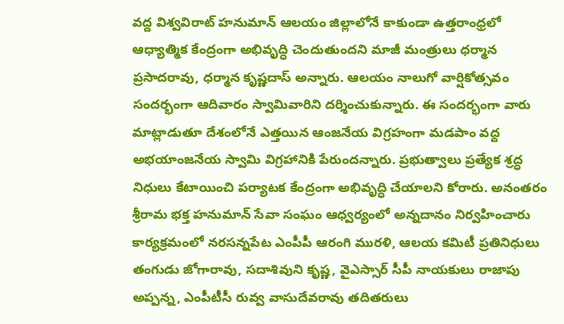వద్ద విశ్వవిరాట్‌ హనుమాన్‌ ఆలయం జిల్లాలోనే కాకుండా ఉత్తరాంధ్రలో ఆధ్యాత్మిక కేంద్రంగా అభివృద్ధి చెందుతుందని మాజీ మంత్రులు ధర్మాన ప్రసాదరావు, ధర్మాన కృష్ణదాస్‌ అన్నారు. ఆలయం నాలుగో వార్షికోత్సవం సందర్భంగా ఆదివారం స్వామివారిని దర్శించుకున్నారు. ఈ సందర్భంగా వారు మాట్లాడుతూ దేశంలోనే ఎత్తయిన ఆంజనేయ విగ్రహంగా మడపాం వద్ద అభయాంజనేయ స్వామి విగ్రహానికి పేరుందన్నారు. ప్రభుత్వాలు ప్రత్యేక శ్రద్ధ నిధులు కేటాయించి పర్యాటక కేంద్రంగా అభివృద్ధి చేయాలని కోరారు. అనంతరం శ్రీరామ భక్త హనుమాన్‌ సేవా సంఘం ఆధ్వర్యంలో అన్నదానం నిర్వహించారు కార్యక్రమంలో నరసన్నపేట ఎంపీపీ ఆరంగి మురళి, ఆలయ కమిటీ ప్రతినిధులు తంగుడు జోగారావు, సదాశివుని కృష్ణ, వైఎస్సార్‌ సీపీ నాయకులు రాజాపు అప్పన్న, ఎంపీటీసీ రువ్వ వాసుదేవరావు తదితరులు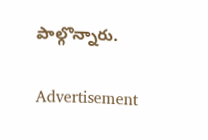పాల్గొన్నారు.

Advertisement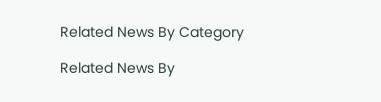Related News By Category

Related News By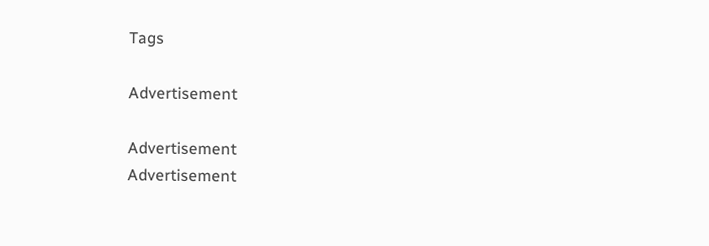Tags

Advertisement

Advertisement
Advertisement